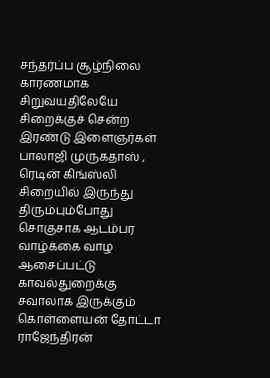சந்தர்ப்ப சூழ்நிலை காரணமாக சிறுவயதிலேயே சிறைக்குச் சென்ற இரண்டு இளைஞர்கள் பாலாஜி முருகதாஸ் , ரெடின் கிங்ஸ்லி சிறையில் இருந்து திரும்பும்போது சொகுசாக ஆடம்பர வாழ்க்கை வாழ ஆசைப்பட்டு காவல்துறைக்கு சவாலாக இருக்கும் கொள்ளையன் தோட்டா ராஜேந்திரன்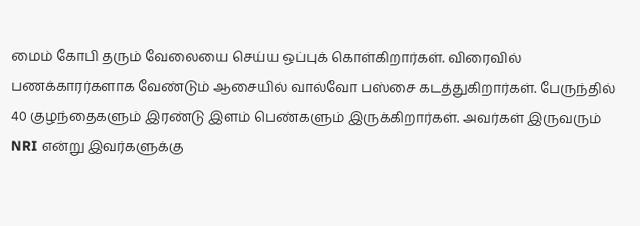மைம் கோபி தரும் வேலையை செய்ய ஒப்புக் கொள்கிறார்கள். விரைவில் பணக்காரர்களாக வேண்டும் ஆசையில் வால்வோ பஸ்சை கடத்துகிறார்கள். பேருந்தில் 40 குழந்தைகளும் இரண்டு இளம் பெண்களும் இருக்கிறார்கள். அவர்கள் இருவரும் NRI என்று இவர்களுக்கு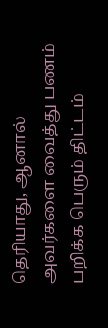தெரியாது, ஆனால் அவர்களை வைத்து பணம் பறிக்க பெரும் திட்டம்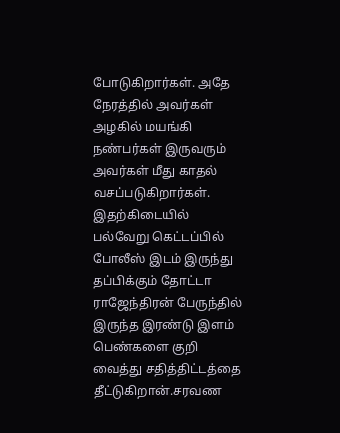போடுகிறார்கள். அதே நேரத்தில் அவர்கள் அழகில் மயங்கி நண்பர்கள் இருவரும் அவர்கள் மீது காதல் வசப்படுகிறார்கள்.
இதற்கிடையில் பல்வேறு கெட்டப்பில் போலீஸ் இடம் இருந்து தப்பிக்கும் தோட்டா ராஜேந்திரன் பேருந்தில் இருந்த இரண்டு இளம் பெண்களை குறி வைத்து சதித்திட்டத்தை தீட்டுகிறான்.சரவண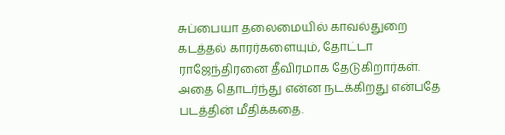சுப்பையா தலைமையில் காவல்துறை கடத்தல் காரர்களையும், தோட்டா ராஜேந்திரனை தீவிரமாக தேடுகிறார்கள். அதை தொடர்ந்து என்ன நடக்கிறது என்பதே படத்தின் மீதிக்கதை.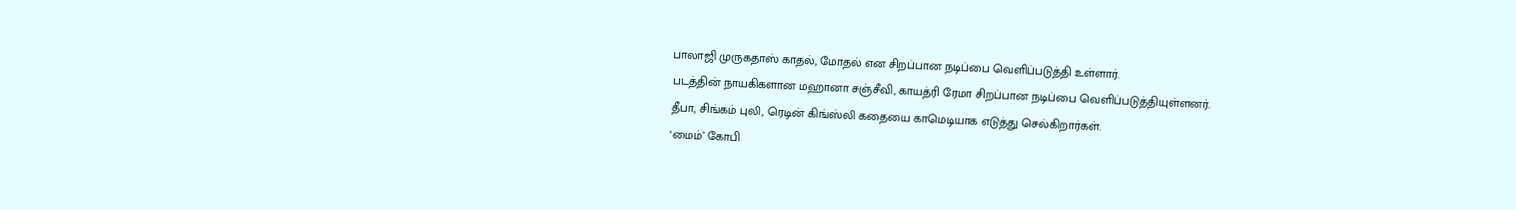பாலாஜி முருகதாஸ் காதல், மோதல் என சிறப்பான நடிப்பை வெளிப்படுத்தி உள்ளார்.
படத்தின் நாயகிகளான மஹானா சஞ்சீவி, காயத்ரி ரேமா சிறப்பான நடிப்பை வெளிப்படுத்தியுள்ளனர்.
தீபா, சிங்கம் புலி, ரெடின் கிங்ஸ்லி கதையை காமெடியாக எடுத்து செல்கிறார்கள்.
‘மைம்’ கோபி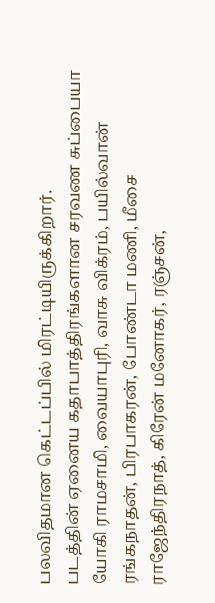பலவிதமான கெட்டப்பில் மிரட்டியிருக்கிறார்.
படத்தின் ஏனைய கதாபாத்திரங்களான சரவண சுப்பையா
யோகி ராமசாமி, வையாபுரி, வாசு விக்ரம், பயில்வான் ரங்கநாதன், பிரபாகரன், போண்டா மணி, மீசை ராஜேந்திரநாத், கிரேன் மனோகர், ரஞ்சன்,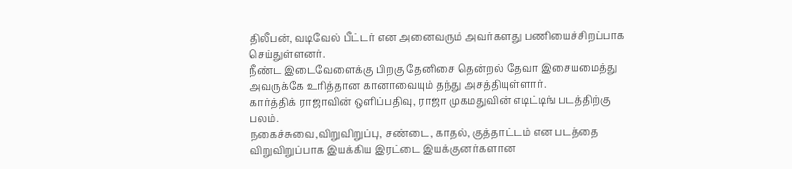திலீபன், வடிவேல் பீட்டர் என அனைவரும் அவர்களது பணியைச்சிறப்பாக செய்துள்ளனர்.
நீண்ட இடைவேளைக்கு பிறகு தேனிசை தென்றல் தேவா இசையமைத்து அவருக்கே உரித்தான கானாவையும் தந்து அசத்தியுள்ளார்.
கார்த்திக் ராஜாவின் ஒளிப்பதிவு, ராஜா முகமதுவின் எடிட்டிங் படத்திற்கு பலம்.
நகைச்சுவை,விறுவிறுப்பு, சண்டை, காதல், குத்தாட்டம் என படத்தை விறுவிறுப்பாக இயக்கிய இரட்டை இயக்குனர்களான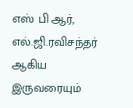எஸ் பி ஆர், எல்.ஜி.ரவிசந்தர் ஆகிய இருவரையும்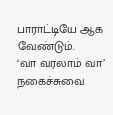பாராட்டியே ஆக வேண்டும்.
‘வா வரலாம் வா’ நகைச்சுவை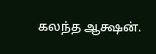கலந்த ஆக்ஷன்.